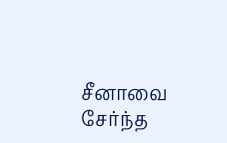சீனாவை சேர்ந்த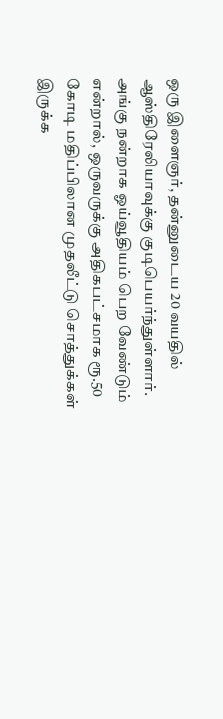ஒரு இளைஞர், தன்னுடைய 20 வயதில் ஆஸ்திரேலியாவுக்கு குடிபெயர்ந்துள்ளார். அங்கு நன்றாக ஓய்வூதியம் பெற வேண்டும் என்றால், ஒருவருக்கு அதிகபட்சமாக ரூ.50 கோடி மதிப்பிலான முதலீட்டு சொத்துக்கள் இருக்க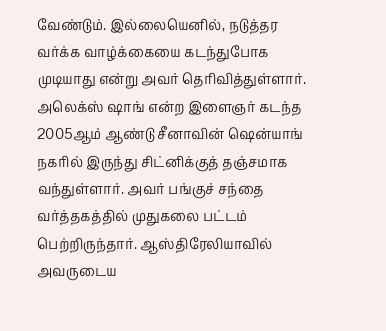வேண்டும். இல்லையெனில், நடுத்தர வர்க்க வாழ்க்கையை கடந்துபோக முடியாது என்று அவர் தெரிவித்துள்ளார்.
அலெக்ஸ் ஷாங் என்ற இளைஞர் கடந்த 2005ஆம் ஆண்டு சீனாவின் ஷென்யாங் நகரில் இருந்து சிட்னிக்குத் தஞ்சமாக வந்துள்ளார். அவர் பங்குச் சந்தை வர்த்தகத்தில் முதுகலை பட்டம் பெற்றிருந்தார். ஆஸ்திரேலியாவில் அவருடைய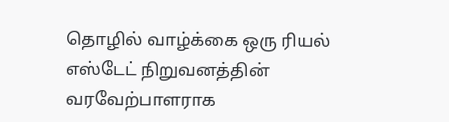தொழில் வாழ்க்கை ஒரு ரியல் எஸ்டேட் நிறுவனத்தின் வரவேற்பாளராக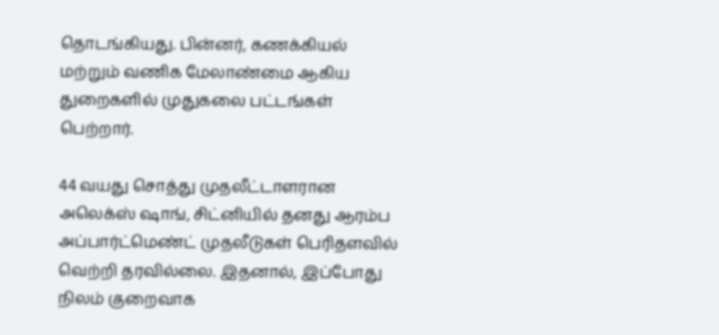தொடங்கியது. பின்னர், கணக்கியல் மற்றும் வணிக மேலாண்மை ஆகிய துறைகளில் முதுகலை பட்டங்கள் பெற்றார்.

44 வயது சொத்து முதலீட்டாளரான அலெக்ஸ் ஷாங், சிட்னியில் தனது ஆரம்ப அப்பார்ட்மெண்ட் முதலீடுகள் பெரிதளவில் வெற்றி தரவில்லை. இதனால், இப்போது நிலம் குறைவாக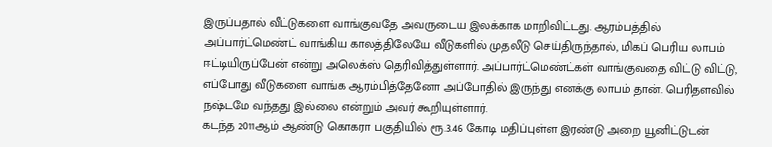இருப்பதால் வீட்டுகளை வாங்குவதே அவருடைய இலக்காக மாறிவிட்டது. ஆரம்பத்தில் அப்பார்ட்மெண்ட் வாங்கிய காலத்திலேயே வீடுகளில் முதலீடு செய்திருந்தால், மிகப் பெரிய லாபம் ஈட்டியிருப்பேன் என்று அலெக்ஸ் தெரிவித்துள்ளார். அப்பார்ட்மெண்ட்கள் வாங்குவதை விட்டு விட்டு, எப்போது வீடுகளை வாங்க ஆரம்பித்தேனோ அப்போதில் இருந்து எனக்கு லாபம் தான். பெரிதளவில் நஷ்டமே வந்தது இல்லை என்றும் அவர் கூறியுள்ளார்.
கடந்த 2011ஆம் ஆண்டு கொகரா பகுதியில் ரூ.3.46 கோடி மதிப்புள்ள இரண்டு அறை யூனிட்டுடன்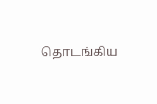தொடங்கிய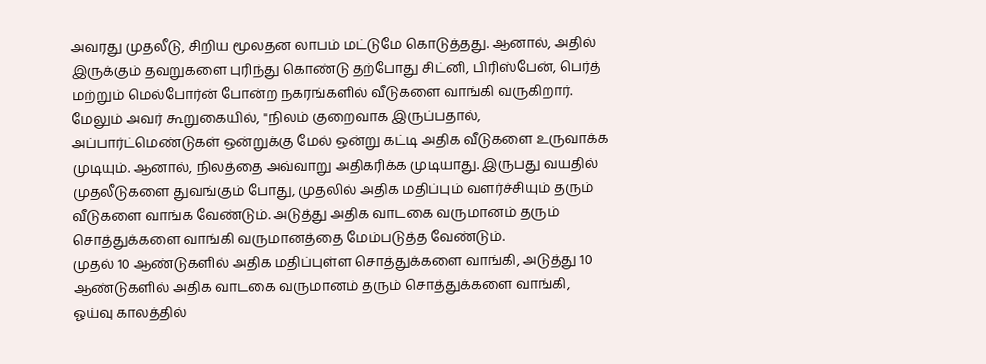அவரது முதலீடு, சிறிய மூலதன லாபம் மட்டுமே கொடுத்தது. ஆனால், அதில் இருக்கும் தவறுகளை புரிந்து கொண்டு தற்போது சிட்னி, பிரிஸ்பேன், பெர்த் மற்றும் மெல்போர்ன் போன்ற நகரங்களில் வீடுகளை வாங்கி வருகிறார்.
மேலும் அவர் கூறுகையில், "நிலம் குறைவாக இருப்பதால், அப்பார்ட்மெண்டுகள் ஒன்றுக்கு மேல் ஒன்று கட்டி அதிக வீடுகளை உருவாக்க முடியும். ஆனால், நிலத்தை அவ்வாறு அதிகரிக்க முடியாது. இருபது வயதில் முதலீடுகளை துவங்கும் போது, முதலில் அதிக மதிப்பும் வளர்ச்சியும் தரும் வீடுகளை வாங்க வேண்டும். அடுத்து அதிக வாடகை வருமானம் தரும் சொத்துக்களை வாங்கி வருமானத்தை மேம்படுத்த வேண்டும்.
முதல் 10 ஆண்டுகளில் அதிக மதிப்புள்ள சொத்துக்களை வாங்கி, அடுத்து 10 ஆண்டுகளில் அதிக வாடகை வருமானம் தரும் சொத்துக்களை வாங்கி, ஓய்வு காலத்தில்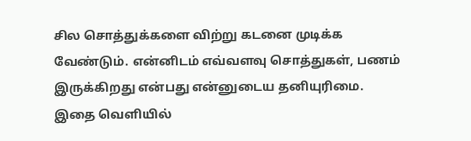சில சொத்துக்களை விற்று கடனை முடிக்க வேண்டும். என்னிடம் எவ்வளவு சொத்துகள், பணம் இருக்கிறது என்பது என்னுடைய தனியுரிமை. இதை வெளியில்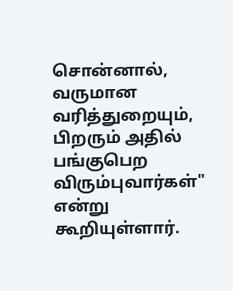சொன்னால், வருமான வரித்துறையும், பிறரும் அதில் பங்குபெற விரும்புவார்கள்" என்று கூறியுள்ளார்.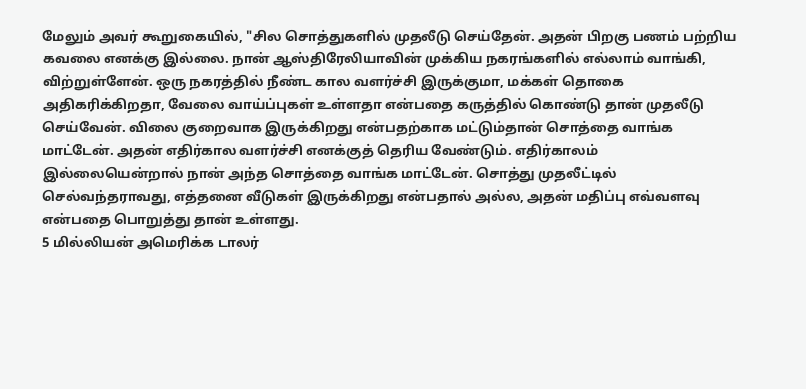மேலும் அவர் கூறுகையில், "சில சொத்துகளில் முதலீடு செய்தேன். அதன் பிறகு பணம் பற்றிய கவலை எனக்கு இல்லை. நான் ஆஸ்திரேலியாவின் முக்கிய நகரங்களில் எல்லாம் வாங்கி, விற்றுள்ளேன். ஒரு நகரத்தில் நீண்ட கால வளர்ச்சி இருக்குமா, மக்கள் தொகை அதிகரிக்கிறதா, வேலை வாய்ப்புகள் உள்ளதா என்பதை கருத்தில் கொண்டு தான் முதலீடு செய்வேன். விலை குறைவாக இருக்கிறது என்பதற்காக மட்டும்தான் சொத்தை வாங்க மாட்டேன். அதன் எதிர்கால வளர்ச்சி எனக்குத் தெரிய வேண்டும். எதிர்காலம் இல்லையென்றால் நான் அந்த சொத்தை வாங்க மாட்டேன். சொத்து முதலீட்டில் செல்வந்தராவது, எத்தனை வீடுகள் இருக்கிறது என்பதால் அல்ல, அதன் மதிப்பு எவ்வளவு என்பதை பொறுத்து தான் உள்ளது.
5 மில்லியன் அமெரிக்க டாலர்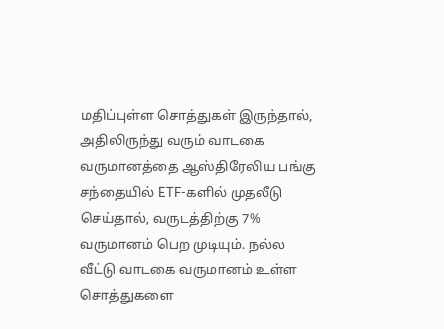மதிப்புள்ள சொத்துகள் இருந்தால், அதிலிருந்து வரும் வாடகை வருமானத்தை ஆஸ்திரேலிய பங்கு சந்தையில் ETF-களில் முதலீடு செய்தால், வருடத்திற்கு 7% வருமானம் பெற முடியும். நல்ல வீட்டு வாடகை வருமானம் உள்ள சொத்துகளை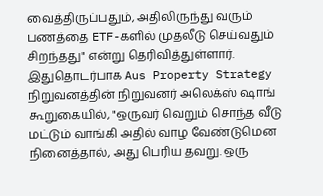வைத்திருப்பதும், அதிலிருந்து வரும் பணத்தை ETF-களில் முதலீடு செய்வதும் சிறந்தது" என்று தெரிவித்துள்ளார்.
இதுதொடர்பாக Aus Property Strategy நிறுவனத்தின் நிறுவனர் அலெக்ஸ் ஷாங் கூறுகையில், "ஒருவர் வெறும் சொந்த வீடு மட்டும் வாங்கி அதில் வாழ வேண்டுமென நினைத்தால், அது பெரிய தவறு. ஒரு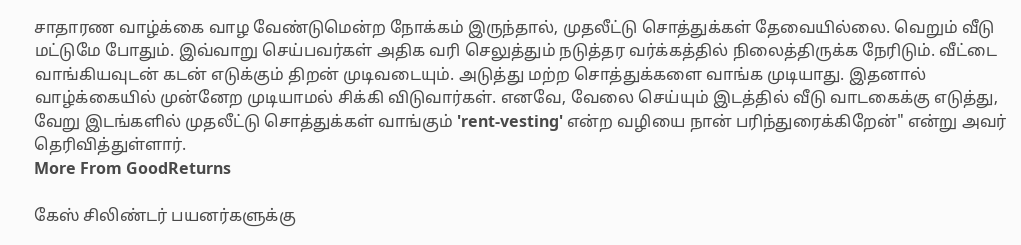சாதாரண வாழ்க்கை வாழ வேண்டுமென்ற நோக்கம் இருந்தால், முதலீட்டு சொத்துக்கள் தேவையில்லை. வெறும் வீடு மட்டுமே போதும். இவ்வாறு செய்பவர்கள் அதிக வரி செலுத்தும் நடுத்தர வர்க்கத்தில் நிலைத்திருக்க நேரிடும். வீட்டை வாங்கியவுடன் கடன் எடுக்கும் திறன் முடிவடையும். அடுத்து மற்ற சொத்துக்களை வாங்க முடியாது. இதனால் வாழ்க்கையில் முன்னேற முடியாமல் சிக்கி விடுவார்கள். எனவே, வேலை செய்யும் இடத்தில் வீடு வாடகைக்கு எடுத்து, வேறு இடங்களில் முதலீட்டு சொத்துக்கள் வாங்கும் 'rent-vesting' என்ற வழியை நான் பரிந்துரைக்கிறேன்" என்று அவர் தெரிவித்துள்ளார்.
More From GoodReturns

கேஸ் சிலிண்டர் பயனர்களுக்கு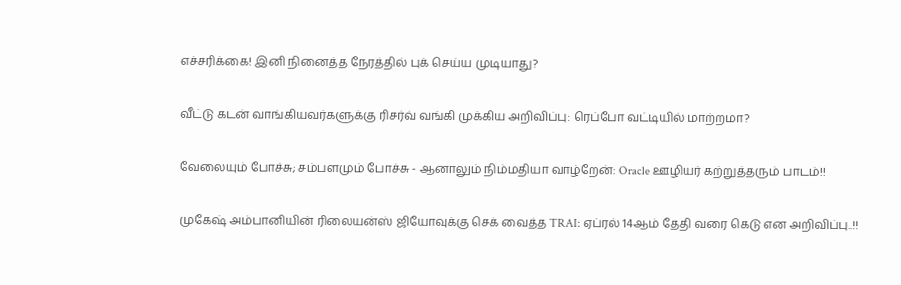எச்சரிக்கை! இனி நினைத்த நேரத்தில் புக் செய்ய முடியாது?

வீட்டு கடன் வாங்கியவர்களுக்கு ரிசர்வ் வங்கி முக்கிய அறிவிப்பு: ரெப்போ வட்டியில் மாற்றமா?

வேலையும் போச்சு; சம்பளமும் போச்சு - ஆனாலும் நிம்மதியா வாழ்றேன்: Oracle ஊழியர் கற்றுத்தரும் பாடம்!!

முகேஷ் அம்பானியின் ரிலையன்ஸ் ஜியோவுக்கு செக் வைத்த TRAI: ஏப்ரல் 14ஆம் தேதி வரை கெடு என அறிவிப்பு..!!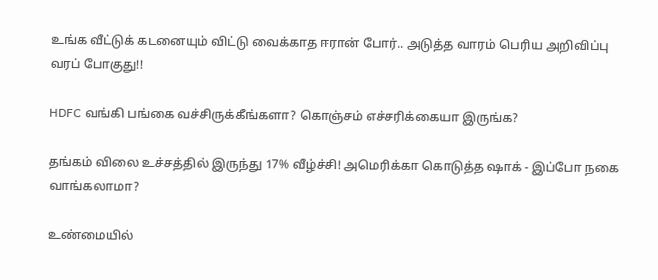உங்க வீட்டுக் கடனையும் விட்டு வைக்காத ஈரான் போர்.. அடுத்த வாரம் பெரிய அறிவிப்பு வரப் போகுது!!

HDFC வங்கி பங்கை வச்சிருக்கீங்களா? கொஞ்சம் எச்சரிக்கையா இருங்க?

தங்கம் விலை உச்சத்தில் இருந்து 17% வீழ்ச்சி! அமெரிக்கா கொடுத்த ஷாக் - இப்போ நகை வாங்கலாமா?

உண்மையில்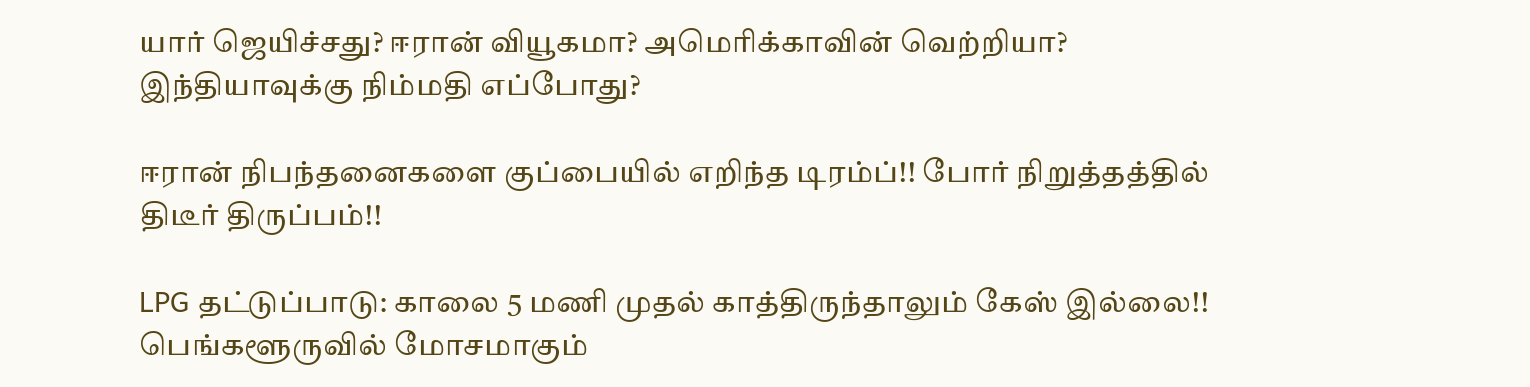யார் ஜெயிச்சது? ஈரான் வியூகமா? அமெரிக்காவின் வெற்றியா? இந்தியாவுக்கு நிம்மதி எப்போது?

ஈரான் நிபந்தனைகளை குப்பையில் எறிந்த டிரம்ப்!! போர் நிறுத்தத்தில் திடீர் திருப்பம்!!

LPG தட்டுப்பாடு: காலை 5 மணி முதல் காத்திருந்தாலும் கேஸ் இல்லை!! பெங்களூருவில் மோசமாகும்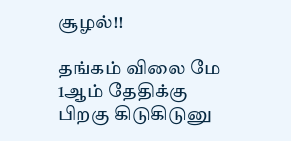சூழல்!!

தங்கம் விலை மே 1ஆம் தேதிக்கு பிறகு கிடுகிடுனு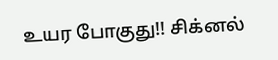உயர போகுது!! சிக்னல்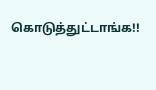கொடுத்துட்டாங்க!!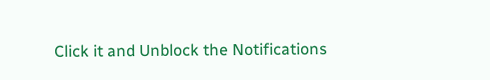Click it and Unblock the Notifications